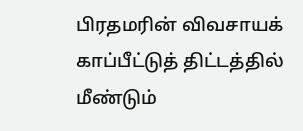பிரதமரின் விவசாயக் காப்பீட்டுத் திட்டத்தில் மீண்டும்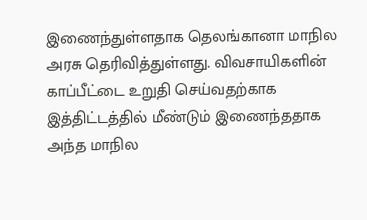இணைந்துள்ளதாக தெலங்கானா மாநில அரசு தெரிவித்துள்ளது. விவசாயிகளின் காப்பீட்டை உறுதி செய்வதற்காக இத்திட்டத்தில் மீண்டும் இணைந்ததாக அந்த மாநில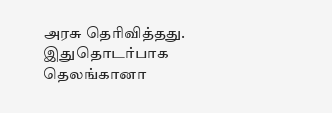அரசு தெரிவித்தது. இதுதொடர்பாக தெலங்கானா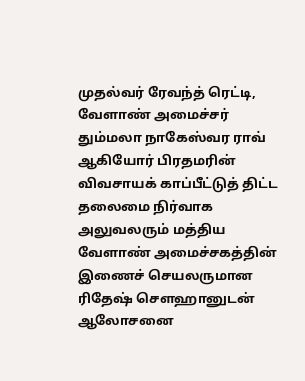முதல்வர் ரேவந்த் ரெட்டி, வேளாண் அமைச்சர் தும்மலா நாகேஸ்வர ராவ் ஆகியோர் பிரதமரின் விவசாயக் காப்பீட்டுத் திட்ட தலைமை நிர்வாக அலுவலரும் மத்திய வேளாண் அமைச்சகத்தின் இணைச் செயலருமான ரிதேஷ் சௌஹானுடன் ஆலோசனை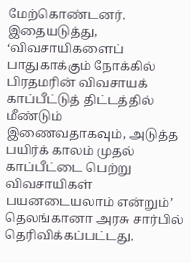மேற்கொண்டனர். இதையடுத்து, ‘விவசாயிகளைப் பாதுகாக்கும் நோக்கில் பிரதமரின் விவசாயக் காப்பீட்டுத் திட்டத்தில் மீண்டும் இணைவதாகவும், அடுத்த பயிர்க் காலம் முதல் காப்பீட்டை பெற்று விவசாயிகள் பயனடையலாம் என்றும்’ தெலங்கானா அரசு சார்பில் தெரிவிக்கப்பட்டது.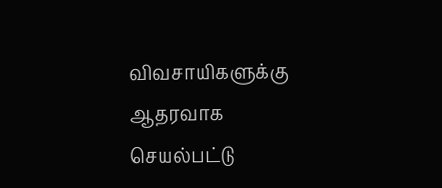விவசாயிகளுக்கு ஆதரவாக செயல்பட்டு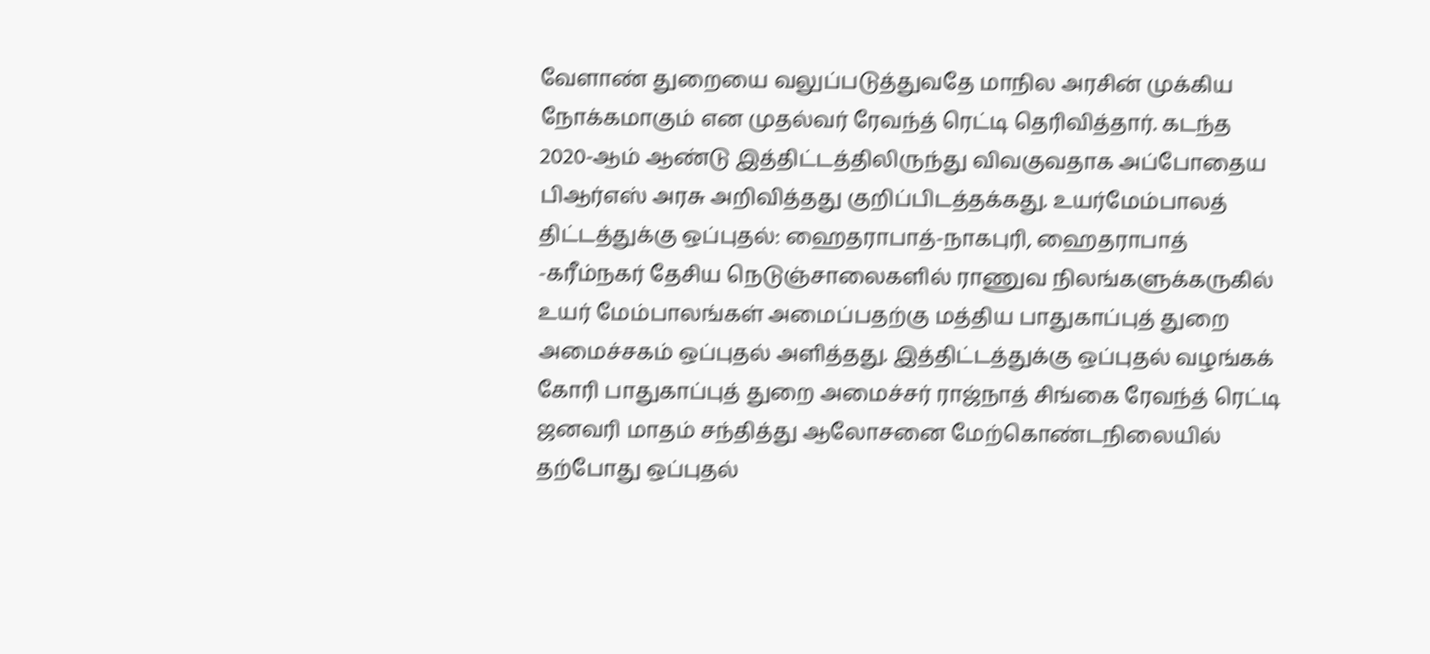வேளாண் துறையை வலுப்படுத்துவதே மாநில அரசின் முக்கிய நோக்கமாகும் என முதல்வர் ரேவந்த் ரெட்டி தெரிவித்தார். கடந்த 2020-ஆம் ஆண்டு இத்திட்டத்திலிருந்து விவகுவதாக அப்போதைய பிஆர்எஸ் அரசு அறிவித்தது குறிப்பிடத்தக்கது. உயர்மேம்பாலத் திட்டத்துக்கு ஒப்புதல்: ஹைதராபாத்-நாகபுரி, ஹைதராபாத் -கரீம்நகர் தேசிய நெடுஞ்சாலைகளில் ராணுவ நிலங்களுக்கருகில் உயர் மேம்பாலங்கள் அமைப்பதற்கு மத்திய பாதுகாப்புத் துறை அமைச்சகம் ஒப்புதல் அளித்தது. இத்திட்டத்துக்கு ஒப்புதல் வழங்கக் கோரி பாதுகாப்புத் துறை அமைச்சர் ராஜ்நாத் சிங்கை ரேவந்த் ரெட்டி ஜனவரி மாதம் சந்தித்து ஆலோசனை மேற்கொண்டநிலையில் தற்போது ஒப்புதல்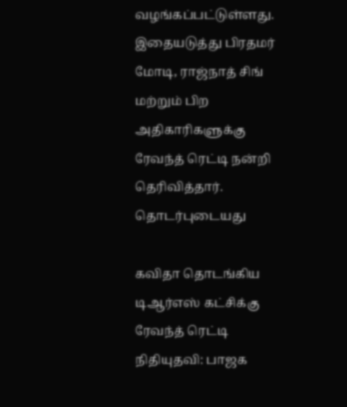வழங்கப்பட்டுள்ளது. இதையடுத்து பிரதமர் மோடி, ராஜ்நாத் சிங் மற்றும் பிற அதிகாரிகளுக்கு ரேவந்த் ரெட்டி நன்றி தெரிவித்தார்.
தொடர்புடையது

கவிதா தொடங்கிய டிஆர்எஸ் கட்சிக்கு ரேவந்த் ரெட்டி நிதியுதவி: பாஜக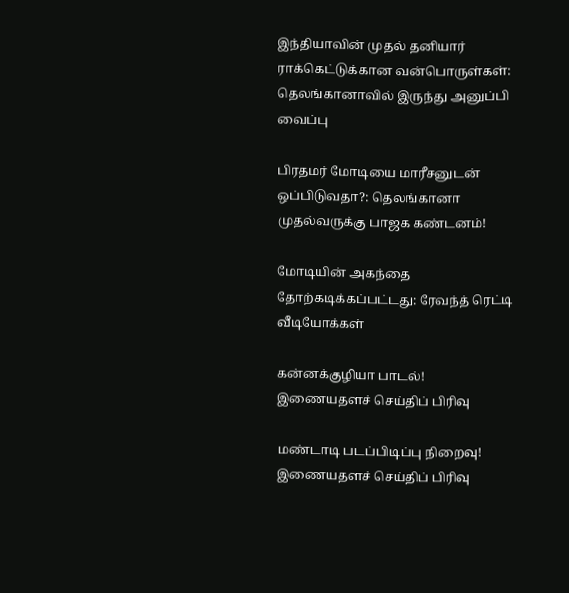இந்தியாவின் முதல் தனியார் ராக்கெட்டுக்கான வன்பொருள்கள்: தெலங்கானாவில் இருந்து அனுப்பி வைப்பு

பிரதமர் மோடியை மாரீசனுடன் ஒப்பிடுவதா?: தெலங்கானா முதல்வருக்கு பாஜக கண்டனம்!

மோடியின் அகந்தை தோற்கடிக்கப்பட்டது: ரேவந்த் ரெட்டி
வீடியோக்கள்

கன்னக்குழியா பாடல்!
இணையதளச் செய்திப் பிரிவு

மண்டாடி படப்பிடிப்பு நிறைவு!
இணையதளச் செய்திப் பிரிவு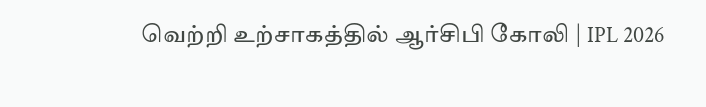வெற்றி உற்சாகத்தில் ஆர்சிபி கோலி | IPL 2026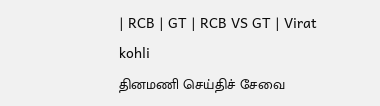| RCB | GT | RCB VS GT | Virat kohli
தினமணி செய்திச் சேவை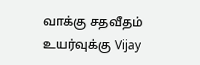வாக்கு சதவீதம் உயர்வுக்கு Vijay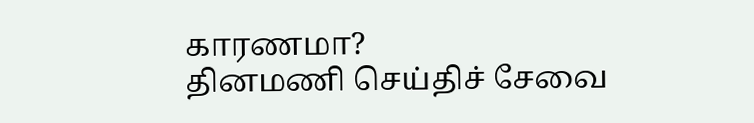காரணமா?
தினமணி செய்திச் சேவை